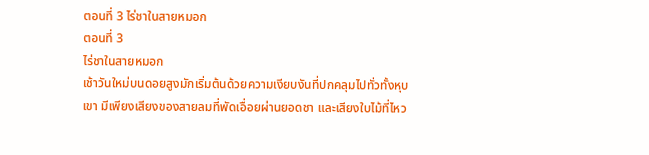ตอนที่ 3 ไร่ชาในสายหมอก
ตอนที่ 3
ไร่ชาในสายหมอก
เช้าวันใหม่บนดอยสูงมักเริ่มต้นด้วยความเงียบงันที่ปกคลุมไปทั่วทั้งหุบเขา มีเพียงเสียงของสายลมที่พัดเอื่อยผ่านยอดชา และเสียงใบไม้ที่ไหว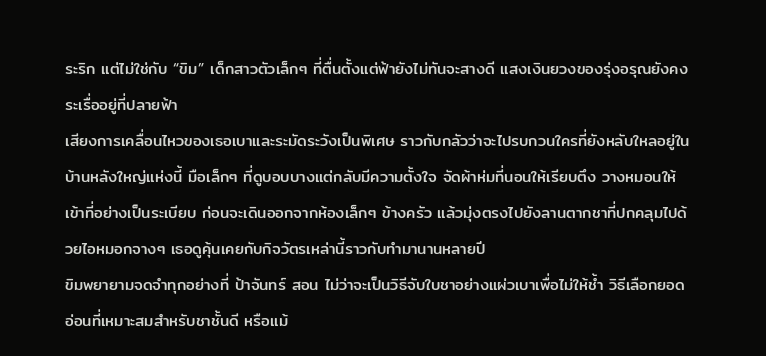ระริก แต่ไม่ใช่กับ “ขิม” เด็กสาวตัวเล็กๆ ที่ตื่นตั้งแต่ฟ้ายังไม่ทันจะสางดี แสงเงินยวงของรุ่งอรุณยังคงระเรื่ออยู่ที่ปลายฟ้า
เสียงการเคลื่อนไหวของเธอเบาและระมัดระวังเป็นพิเศษ ราวกับกลัวว่าจะไปรบกวนใครที่ยังหลับใหลอยู่ในบ้านหลังใหญ่แห่งนี้ มือเล็กๆ ที่ดูบอบบางแต่กลับมีความตั้งใจ จัดผ้าห่มที่นอนให้เรียบตึง วางหมอนให้เข้าที่อย่างเป็นระเบียบ ก่อนจะเดินออกจากห้องเล็กๆ ข้างครัว แล้วมุ่งตรงไปยังลานตากชาที่ปกคลุมไปด้วยไอหมอกจางๆ เธอดูคุ้นเคยกับกิจวัตรเหล่านี้ราวกับทำมานานหลายปี
ขิมพยายามจดจำทุกอย่างที่ ป้าจันทร์ สอน ไม่ว่าจะเป็นวิธีจับใบชาอย่างแผ่วเบาเพื่อไม่ให้ช้ำ วิธีเลือกยอดอ่อนที่เหมาะสมสำหรับชาชั้นดี หรือแม้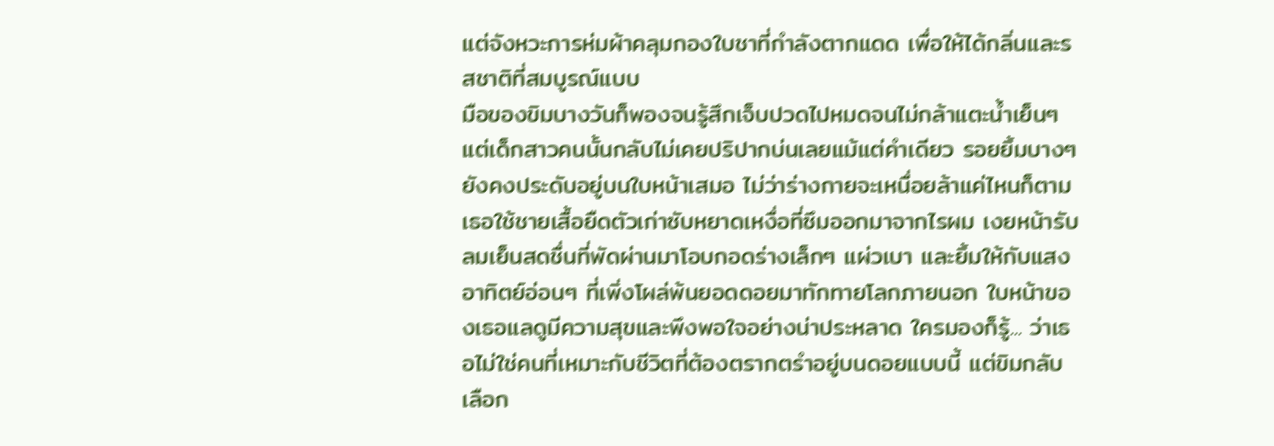แต่จังหวะการห่มผ้าคลุมกองใบชาที่กำลังตากแดด เพื่อให้ได้กลิ่นและรสชาติที่สมบูรณ์แบบ
มือของขิมบางวันก็พองจนรู้สึกเจ็บปวดไปหมดจนไม่กล้าแตะน้ำเย็นๆ แต่เด็กสาวคนนั้นกลับไม่เคยปริปากบ่นเลยแม้แต่คำเดียว รอยยิ้มบางๆ ยังคงประดับอยู่บนใบหน้าเสมอ ไม่ว่าร่างกายจะเหนื่อยล้าแค่ไหนก็ตาม
เธอใช้ชายเสื้อยืดตัวเก่าซับหยาดเหงื่อที่ซึมออกมาจากไรผม เงยหน้ารับลมเย็นสดชื่นที่พัดผ่านมาโอบกอดร่างเล็กๆ แผ่วเบา และยิ้มให้กับแสงอาทิตย์อ่อนๆ ที่เพิ่งโผล่พ้นยอดดอยมาทักทายโลกภายนอก ใบหน้าของเธอแลดูมีความสุขและพึงพอใจอย่างน่าประหลาด ใครมองก็รู้... ว่าเธอไม่ใช่คนที่เหมาะกับชีวิตที่ต้องตรากตรำอยู่บนดอยแบบนี้ แต่ขิมกลับเลือก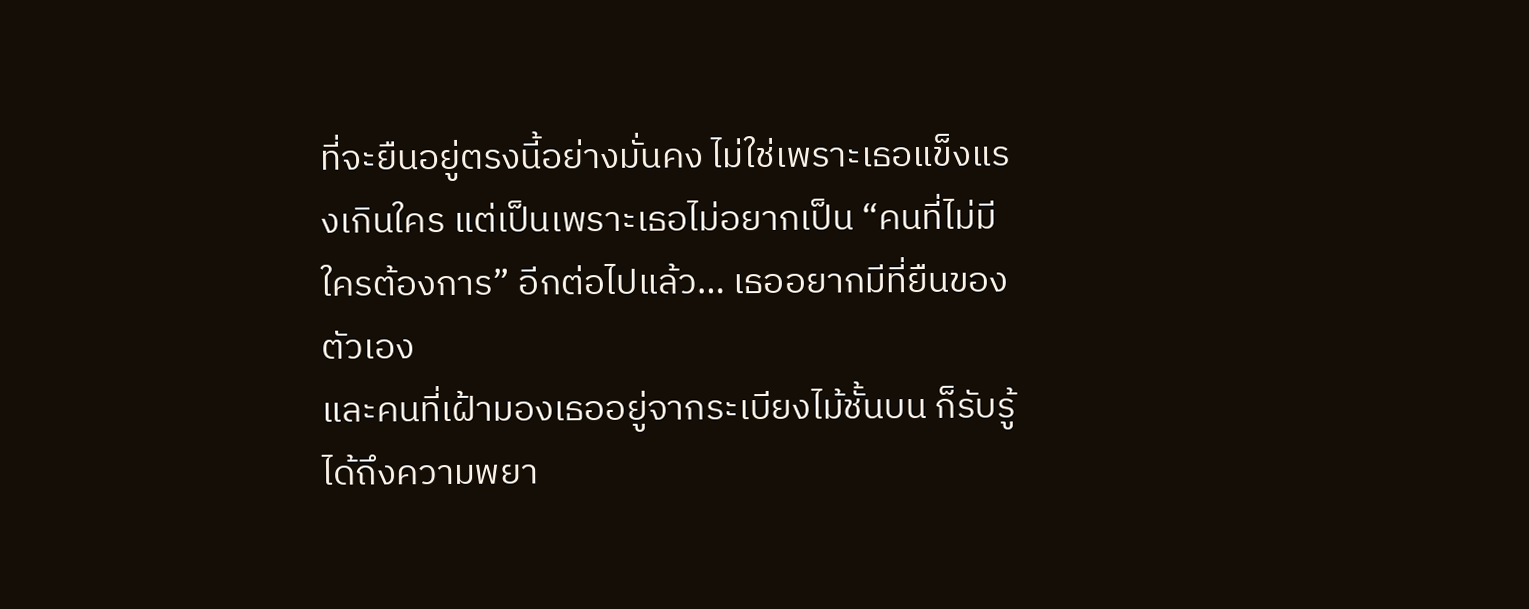ที่จะยืนอยู่ตรงนี้อย่างมั่นคง ไม่ใช่เพราะเธอแข็งแรงเกินใคร แต่เป็นเพราะเธอไม่อยากเป็น “คนที่ไม่มีใครต้องการ” อีกต่อไปแล้ว… เธออยากมีที่ยืนของตัวเอง
และคนที่เฝ้ามองเธออยู่จากระเบียงไม้ชั้นบน ก็รับรู้ได้ถึงความพยา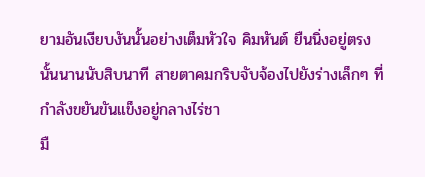ยามอันเงียบงันนั้นอย่างเต็มหัวใจ คิมหันต์ ยืนนิ่งอยู่ตรงนั้นนานนับสิบนาที สายตาคมกริบจับจ้องไปยังร่างเล็กๆ ที่กำลังขยันขันแข็งอยู่กลางไร่ชา
มื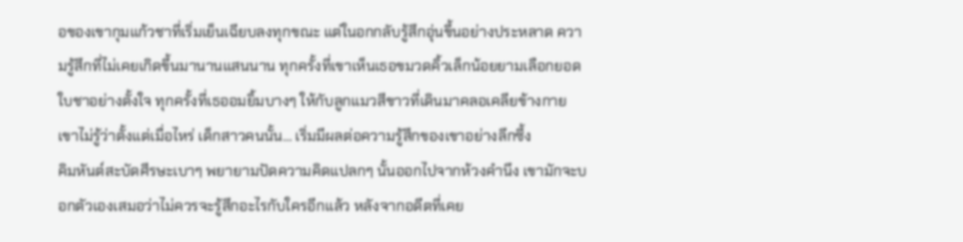อของเขากุมแก้วชาที่เริ่มเย็นเฉียบลงทุกขณะ แต่ในอกกลับรู้สึกอุ่นขึ้นอย่างประหลาด ความรู้สึกที่ไม่เคยเกิดขึ้นมานานแสนนาน ทุกครั้งที่เขาเห็นเธอขมวดคิ้วเล็กน้อยยามเลือกยอดใบชาอย่างตั้งใจ ทุกครั้งที่เธออมยิ้มบางๆ ให้กับลูกแมวสีขาวที่เดินมาคลอเคลียข้างกาย เขาไม่รู้ว่าตั้งแต่เมื่อไหร่ เด็กสาวคนนั้น... เริ่มมีผลต่อความรู้สึกของเขาอย่างลึกซึ้ง
คิมหันต์สะบัดศีรษะเบาๆ พยายามปัดความคิดแปลกๆ นั้นออกไปจากห้วงคำนึง เขามักจะบอกตัวเองเสมอว่าไม่ควรจะรู้สึกอะไรกับใครอีกแล้ว หลังจากอดีตที่เคย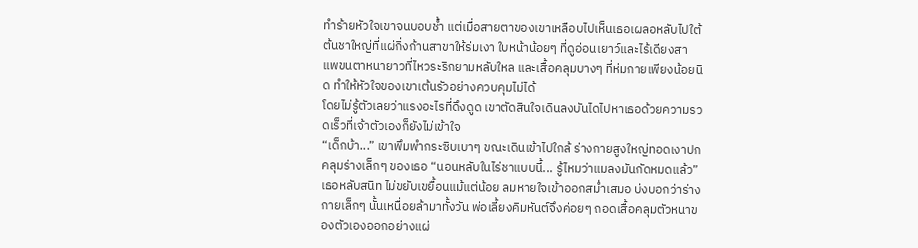ทำร้ายหัวใจเขาจนบอบช้ำ แต่เมื่อสายตาของเขาเหลือบไปเห็นเธอเผลอหลับไปใต้ต้นชาใหญ่ที่แผ่กิ่งก้านสาขาให้ร่มเงา ใบหน้าน้อยๆ ที่ดูอ่อนเยาว์และไร้เดียงสา แพขนตาหนายาวที่ไหวระริกยามหลับใหล และเสื้อคลุมบางๆ ที่ห่มกายเพียงน้อยนิด ทำให้หัวใจของเขาเต้นรัวอย่างควบคุมไม่ได้
โดยไม่รู้ตัวเลยว่าแรงอะไรที่ดึงดูด เขาตัดสินใจเดินลงบันไดไปหาเธอด้วยความรวดเร็วที่เจ้าตัวเองก็ยังไม่เข้าใจ
“เด็กบ้า...” เขาพึมพำกระซิบเบาๆ ขณะเดินเข้าไปใกล้ ร่างกายสูงใหญ่ทอดเงาปกคลุมร่างเล็กๆ ของเธอ “นอนหลับในไร่ชาแบบนี้... รู้ไหมว่าแมลงมันกัดหมดแล้ว”
เธอหลับสนิท ไม่ขยับเขยื้อนแม้แต่น้อย ลมหายใจเข้าออกสม่ำเสมอ บ่งบอกว่าร่างกายเล็กๆ นั้นเหนื่อยล้ามาทั้งวัน พ่อเลี้ยงคิมหันต์จึงค่อยๆ ถอดเสื้อคลุมตัวหนาของตัวเองออกอย่างแผ่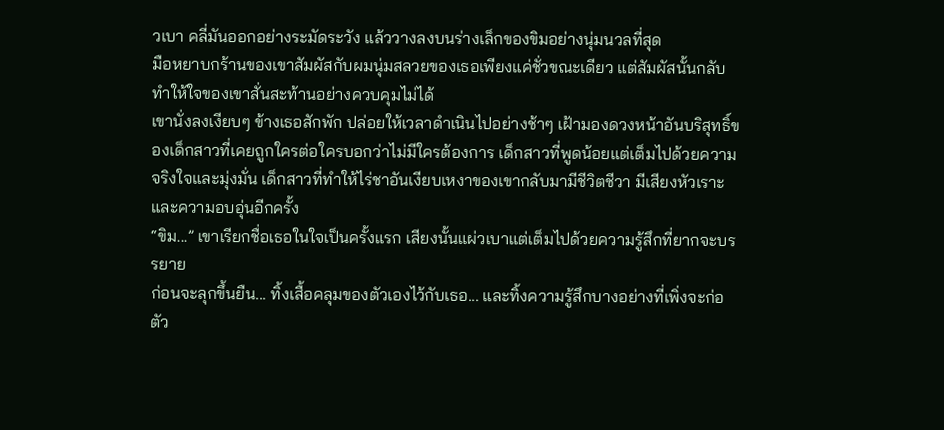วเบา คลี่มันออกอย่างระมัดระวัง แล้ววางลงบนร่างเล็กของขิมอย่างนุ่มนวลที่สุด
มือหยาบกร้านของเขาสัมผัสกับผมนุ่มสลวยของเธอเพียงแค่ชั่วขณะเดียว แต่สัมผัสนั้นกลับทำให้ใจของเขาสั่นสะท้านอย่างควบคุมไม่ได้
เขานั่งลงเงียบๆ ข้างเธอสักพัก ปล่อยให้เวลาดำเนินไปอย่างช้าๆ เฝ้ามองดวงหน้าอันบริสุทธิ์ของเด็กสาวที่เคยถูกใครต่อใครบอกว่าไม่มีใครต้องการ เด็กสาวที่พูดน้อยแต่เต็มไปด้วยความจริงใจและมุ่งมั่น เด็กสาวที่ทำให้ไร่ชาอันเงียบเหงาของเขากลับมามีชีวิตชีวา มีเสียงหัวเราะ และความอบอุ่นอีกครั้ง
“ขิม...” เขาเรียกชื่อเธอในใจเป็นครั้งแรก เสียงนั้นแผ่วเบาแต่เต็มไปด้วยความรู้สึกที่ยากจะบรรยาย
ก่อนจะลุกขึ้นยืน... ทิ้งเสื้อคลุมของตัวเองไว้กับเธอ... และทิ้งความรู้สึกบางอย่างที่เพิ่งจะก่อตัว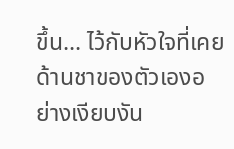ขึ้น... ไว้กับหัวใจที่เคยด้านชาของตัวเองอย่างเงียบงัน